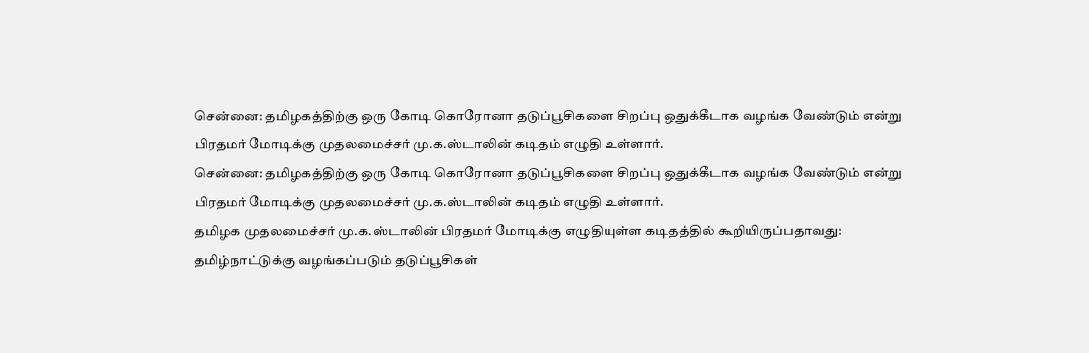சென்னை: தமிழகத்திற்கு ஒரு கோடி கொரோனா தடுப்பூசிகளை சிறப்பு ஒதுக்கீடாக வழங்க வேண்டும் என்று பிரதமர் மோடிக்கு முதலமைச்சர் மு.க.ஸ்டாலின் கடிதம் எழுதி உள்ளார்.
சென்னை: தமிழகத்திற்கு ஒரு கோடி கொரோனா தடுப்பூசிகளை சிறப்பு ஒதுக்கீடாக வழங்க வேண்டும் என்று பிரதமர் மோடிக்கு முதலமைச்சர் மு.க.ஸ்டாலின் கடிதம் எழுதி உள்ளார்.
தமிழக முதலமைச்சர் மு.க.ஸ்டாலின் பிரதமர் மோடிக்கு எழுதியுள்ள கடிதத்தில் கூறியிருப்பதாவது:
தமிழ்நாட்டுக்கு வழங்கப்படும் தடுப்பூசிகள்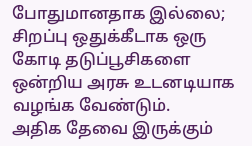போதுமானதாக இல்லை; சிறப்பு ஒதுக்கீடாக ஒரு கோடி தடுப்பூசிகளை ஒன்றிய அரசு உடனடியாக வழங்க வேண்டும்.
அதிக தேவை இருக்கும்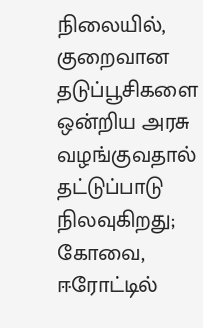நிலையில், குறைவான தடுப்பூசிகளை ஒன்றிய அரசு வழங்குவதால் தட்டுப்பாடு நிலவுகிறது; கோவை, ஈரோட்டில்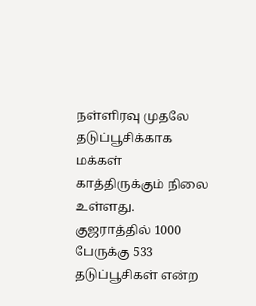நள்ளிரவு முதலே தடுப்பூசிக்காக மக்கள் காத்திருக்கும் நிலை உள்ளது.
குஜராத்தில் 1000 பேருக்கு 533 தடுப்பூசிகள் என்ற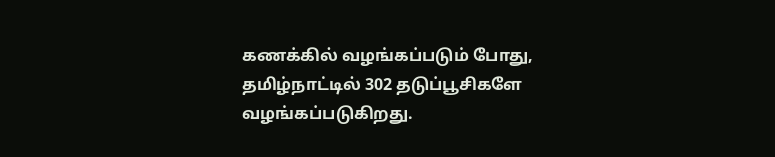கணக்கில் வழங்கப்படும் போது, தமிழ்நாட்டில் 302 தடுப்பூசிகளே வழங்கப்படுகிறது.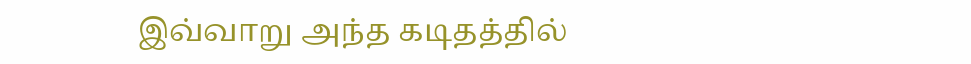இவ்வாறு அந்த கடிதத்தில்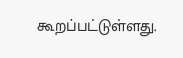கூறப்பட்டுள்ளது.